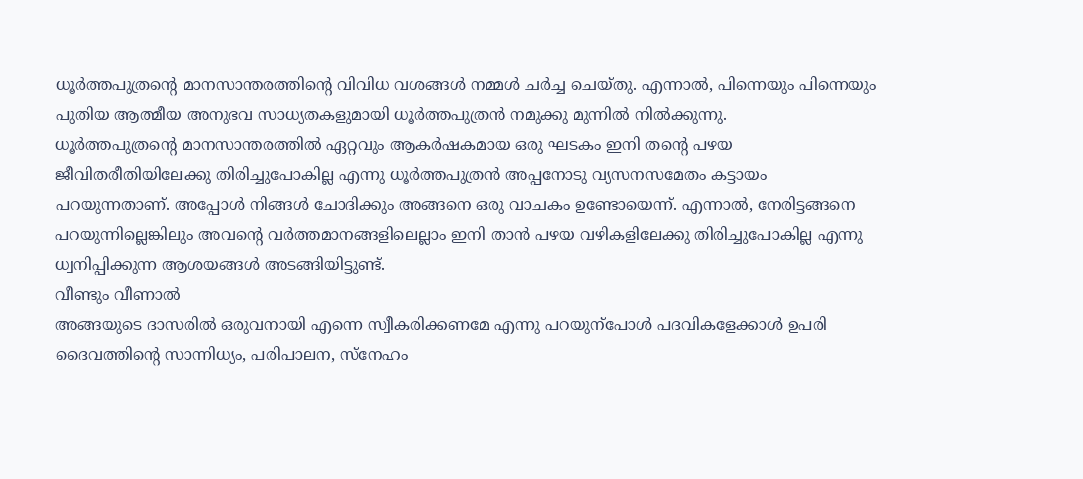ധൂർത്തപുത്രന്റെ മാനസാന്തരത്തിന്റെ വിവിധ വശങ്ങൾ നമ്മൾ ചർച്ച ചെയ്തു. എന്നാൽ, പിന്നെയും പിന്നെയും പുതിയ ആത്മീയ അനുഭവ സാധ്യതകളുമായി ധൂർത്തപുത്രൻ നമുക്കു മുന്നിൽ നിൽക്കുന്നു.
ധൂർത്തപുത്രന്റെ മാനസാന്തരത്തിൽ ഏറ്റവും ആകർഷകമായ ഒരു ഘടകം ഇനി തന്റെ പഴയ ജീവിതരീതിയിലേക്കു തിരിച്ചുപോകില്ല എന്നു ധൂർത്തപുത്രൻ അപ്പനോടു വ്യസനസമേതം കട്ടായം പറയുന്നതാണ്. അപ്പോൾ നിങ്ങൾ ചോദിക്കും അങ്ങനെ ഒരു വാചകം ഉണ്ടോയെന്ന്. എന്നാൽ, നേരിട്ടങ്ങനെ പറയുന്നില്ലെങ്കിലും അവന്റെ വർത്തമാനങ്ങളിലെല്ലാം ഇനി താൻ പഴയ വഴികളിലേക്കു തിരിച്ചുപോകില്ല എന്നു ധ്വനിപ്പിക്കുന്ന ആശയങ്ങൾ അടങ്ങിയിട്ടുണ്ട്.
വീണ്ടും വീണാൽ
അങ്ങയുടെ ദാസരിൽ ഒരുവനായി എന്നെ സ്വീകരിക്കണമേ എന്നു പറയുന്പോൾ പദവികളേക്കാൾ ഉപരി ദൈവത്തിന്റെ സാന്നിധ്യം, പരിപാലന, സ്നേഹം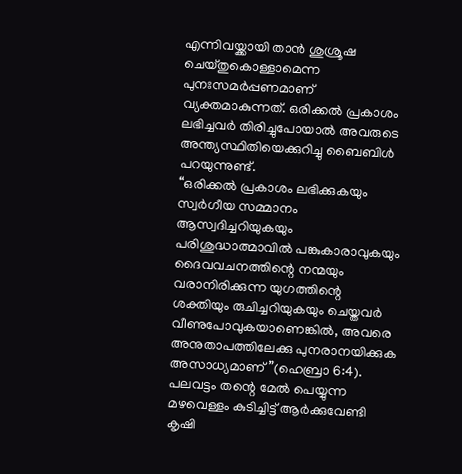എന്നിവയ്ക്കായി താൻ ശുശ്രൂഷ ചെയ്തുകൊള്ളാമെന്ന പുനഃസമർപ്പണമാണ് വ്യക്തമാകുന്നത്. ഒരിക്കൽ പ്രകാശം ലഭിച്ചവർ തിരിച്ചുപോയാൽ അവരുടെ അന്ത്യസ്ഥിതിയെക്കുറിച്ചു ബൈബിൾ പറയുന്നുണ്ട്.
“ഒരിക്കൽ പ്രകാശം ലഭിക്കുകയും സ്വർഗീയ സമ്മാനം ആസ്വദിച്ചറിയുകയും പരിശുദ്ധാത്മാവിൽ പങ്കുകാരാവുകയും ദൈവവചനത്തിന്റെ നന്മയും വരാനിരിക്കുന്ന യുഗത്തിന്റെ ശക്തിയും രുചിച്ചറിയുകയും ചെയ്തവർ വീണുപോവുകയാണെങ്കിൽ, അവരെ അനുതാപത്തിലേക്കു പുനരാനയിക്കുക അസാധ്യമാണ്”(ഹെബ്രാ 6:4).
പലവട്ടം തന്റെ മേൽ പെയ്യുന്ന മഴവെള്ളം കുടിച്ചിട്ട് ആർക്കുവേണ്ടി കൃഷി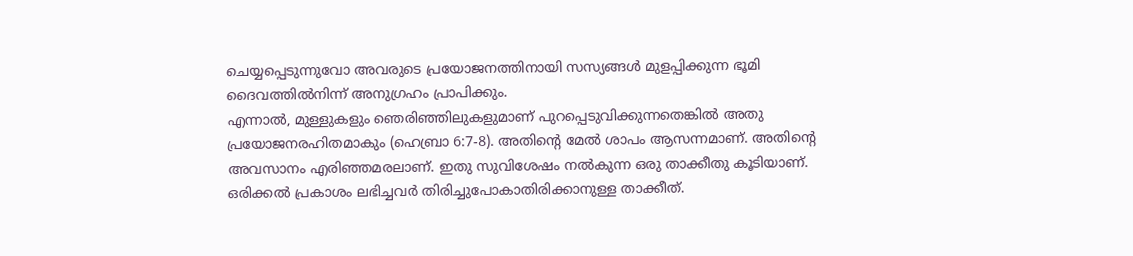ചെയ്യപ്പെടുന്നുവോ അവരുടെ പ്രയോജനത്തിനായി സസ്യങ്ങൾ മുളപ്പിക്കുന്ന ഭൂമി ദൈവത്തിൽനിന്ന് അനുഗ്രഹം പ്രാപിക്കും.
എന്നാൽ, മുള്ളുകളും ഞെരിഞ്ഞിലുകളുമാണ് പുറപ്പെടുവിക്കുന്നതെങ്കിൽ അതു പ്രയോജനരഹിതമാകും (ഹെബ്രാ 6:7-8). അതിന്റെ മേൽ ശാപം ആസന്നമാണ്. അതിന്റെ അവസാനം എരിഞ്ഞമരലാണ്. ഇതു സുവിശേഷം നൽകുന്ന ഒരു താക്കീതു കൂടിയാണ്. ഒരിക്കൽ പ്രകാശം ലഭിച്ചവർ തിരിച്ചുപോകാതിരിക്കാനുള്ള താക്കീത്.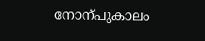നോന്പുകാലം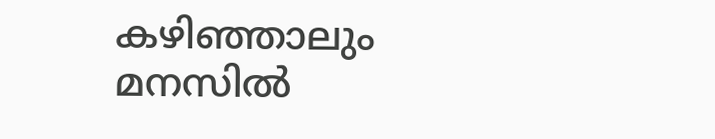കഴിഞ്ഞാലും മനസിൽ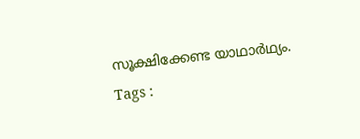സൂക്ഷിക്കേണ്ട യാഥാർഥ്യം.
Tags :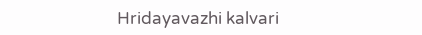Hridayavazhi kalvari